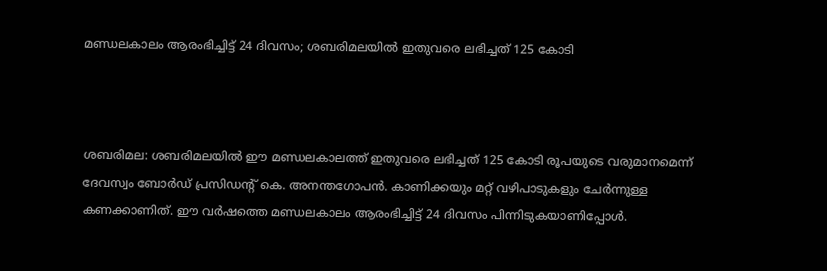മണ്ഡലകാലം ആരംഭിച്ചിട്ട് 24 ദിവസം; ശബരിമലയിൽ ഇതുവരെ ലഭിച്ചത് 125 കോടി



ശബരിമല: ശബരിമലയിൽ ഈ മണ്ഡലകാലത്ത്‌ ഇതുവരെ ലഭിച്ചത് 125 കോടി രൂപയുടെ വരുമാനമെന്ന്‌ ദേവസ്വം ബോർഡ് പ്രസിഡന്‍റ് കെ. അനന്തഗോപൻ. കാണിക്കയും മറ്റ് വഴിപാടുകളും ചേർന്നുള്ള കണക്കാണിത്. ഈ വർഷത്തെ മണ്ഡലകാലം ആരംഭിച്ചിട്ട് 24 ദിവസം പിന്നിടുകയാണിപ്പോൾ.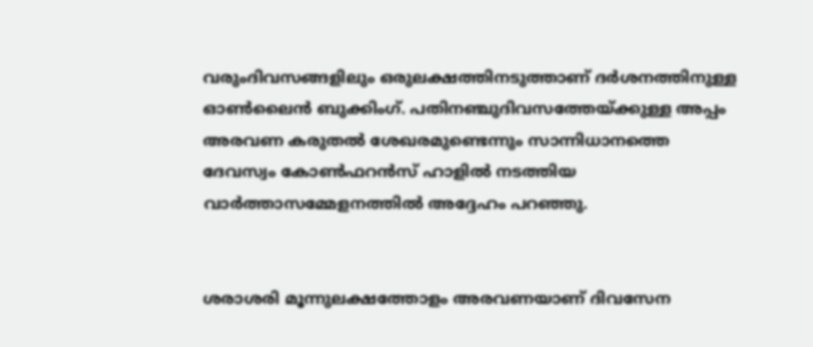വരുംദിവസങ്ങളിലും ഒരുലക്ഷത്തിനടുത്താണ് ദർശനത്തിനുള്ള ഓൺലൈൻ ബുക്കിംഗ്‌. പതിനഞ്ചുദിവസത്തേയ്ക്കുള്ള അപ്പം അരവണ കരുതൽ ശേഖരമുണ്ടെന്നും സാന്നിധാനത്തെ ദേവസ്വം കോൺഫറൻസ് ഹാളിൽ നടത്തിയ വാർത്താസമ്മേളനത്തിൽ അദ്ദേഹം പറഞ്ഞു.


ശരാശരി മൂന്നുലക്ഷത്തോളം അരവണയാണ്‌ ദിവസേന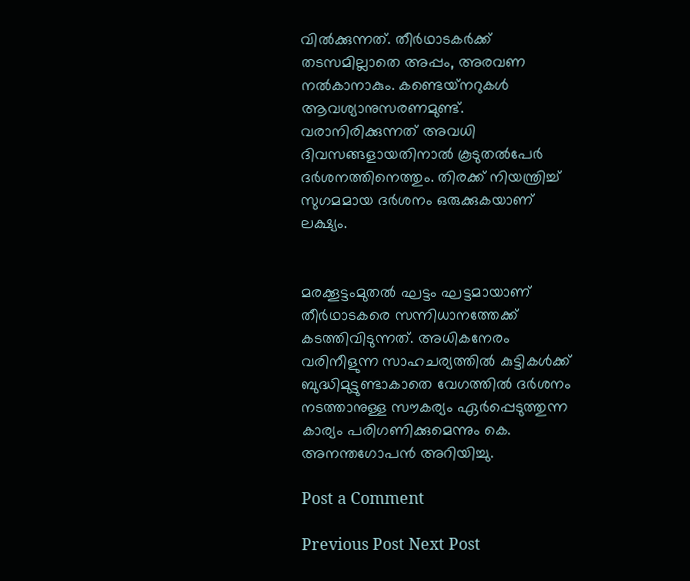വിൽക്കുന്നത്‌. തീർഥാടകർക്ക്‌ തടസമില്ലാതെ അപ്പം, അരവണ നൽകാനാകും. കണ്ടെയ്‌നറുകൾ ആവശ്യാനുസരണമുണ്ട്‌. വരാനിരിക്കുന്നത് അവധി ദിവസങ്ങളായതിനാൽ കൂടുതൽപേർ ദർശനത്തിനെത്തും. തിരക്ക് നിയന്ത്രിച്ച്‌ സുഗമമായ ദർശനം ഒരുക്കുകയാണ് ലക്ഷ്യം.


മരക്കൂട്ടംമുതൽ ഘട്ടം ഘട്ടമായാണ് തീർഥാടകരെ സന്നിധാനത്തേക്ക് കടത്തിവിടുന്നത്. അധികനേരം വരിനീളുന്ന സാഹചര്യത്തിൽ കുട്ടികൾക്ക് ബുദ്ധിമുട്ടുണ്ടാകാതെ വേഗത്തിൽ ദർശനം നടത്താനുള്ള സൗകര്യം ഏർപ്പെടുത്തുന്ന കാര്യം പരിഗണിക്കുമെന്നും കെ. അനന്തഗോപൻ അറിയിച്ചു.

Post a Comment

Previous Post Next Post